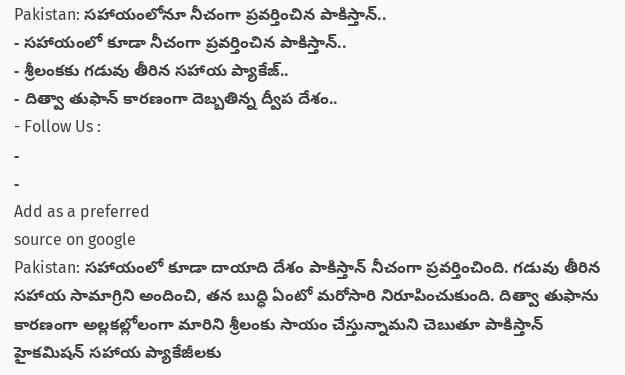Pakistan: సహాయంలోనూ నీచంగా ప్రవర్తించిన పాకిస్తాన్..
- సహాయంలో కూడా నీచంగా ప్రవర్తించిన పాకిస్తాన్..
- శ్రీలంకకు గడువు తీరిన సహాయ ప్యాకేజ్..
- దిత్వా తుఫాన్ కారణంగా దెబ్బతిన్న ద్వీప దేశం..
- Follow Us :
-
-
Add as a preferred
source on google
Pakistan: సహాయంలో కూడా దాయాది దేశం పాకిస్తాన్ నీచంగా ప్రవర్తించింది. గడువు తీరిన సహాయ సామాగ్రిని అందించి, తన బుద్ధి ఏంటో మరోసారి నిరూపించుకుంది. దిత్వా తుఫాను కారణంగా అల్లకల్లోలంగా మారిని శ్రీలంకు సాయం చేస్తున్నామని చెబుతూ పాకిస్తాన్ హైకమిషన్ సహాయ ప్యాకేజీలకు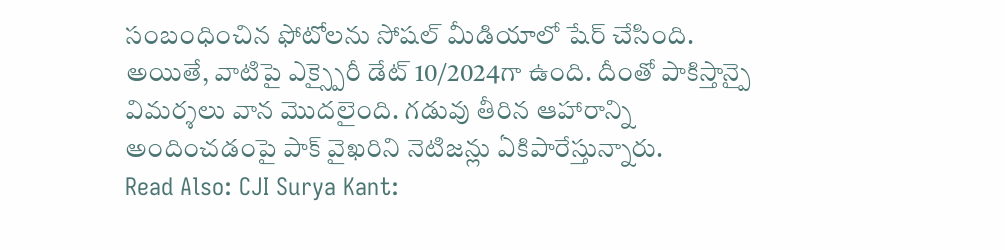సంబంధించిన ఫోటోలను సోషల్ మీడియాలో షేర్ చేసింది. అయితే, వాటిపై ఎక్స్పైరీ డేట్ 10/2024గా ఉంది. దీంతో పాకిస్తాన్పై విమర్శలు వాన మొదలైంది. గడువు తీరిన ఆహారాన్ని అందించడంపై పాక్ వైఖరిని నెటిజన్లు ఏకిపారేస్తున్నారు.
Read Also: CJI Surya Kant: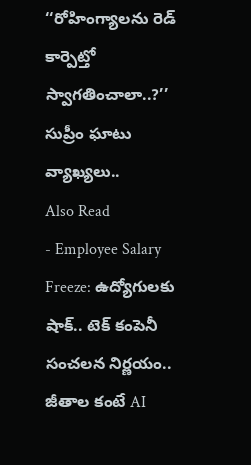‘‘రోహింగ్యాలను రెడ్ కార్పెట్తో స్వాగతించాలా..?’’ సుప్రీం ఘాటు వ్యాఖ్యలు..
Also Read
- Employee Salary Freeze: ఉద్యోగులకు షాక్.. టెక్ కంపెనీ సంచలన నిర్ణయం.. జీతాల కంటే AI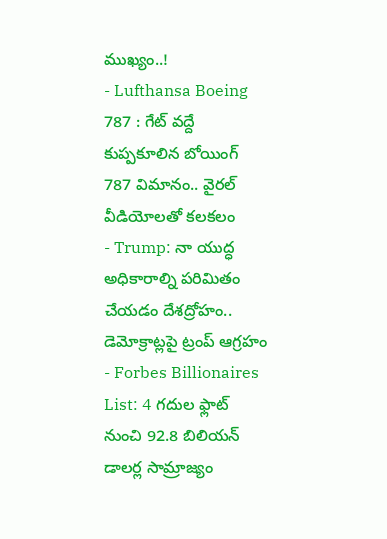ముఖ్యం..!
- Lufthansa Boeing 787 : గేట్ వద్దే కుప్పకూలిన బోయింగ్ 787 విమానం.. వైరల్ వీడియోలతో కలకలం
- Trump: నా యుద్ధ అధికారాల్ని పరిమితం చేయడం దేశద్రోహం.. డెమోక్రాట్లపై ట్రంప్ ఆగ్రహం
- Forbes Billionaires List: 4 గదుల ఫ్లాట్ నుంచి 92.8 బిలియన్ డాలర్ల సామ్రాజ్యం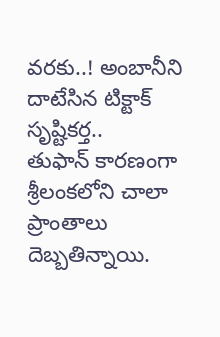వరకు..! అంబానీని దాటేసిన టిక్టాక్ సృష్టికర్త..
తుఫాన్ కారణంగా శ్రీలంకలోని చాలా ప్రాంతాలు దెబ్బతిన్నాయి.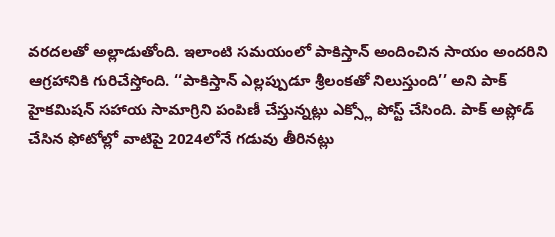వరదలతో అల్లాడుతోంది. ఇలాంటి సమయంలో పాకిస్తాన్ అందించిన సాయం అందరిని ఆగ్రహానికి గురిచేస్తోంది. ‘‘పాకిస్తాన్ ఎల్లప్పుడూ శ్రీలంకతో నిలుస్తుంది’’ అని పాక్ హైకమిషన్ సహాయ సామాగ్రిని పంపిణీ చేస్తున్నట్లు ఎక్స్లో పోస్ట్ చేసింది. పాక్ అప్లోడ్ చేసిన ఫోటోల్లో వాటిపై 2024లోనే గడువు తీరినట్లు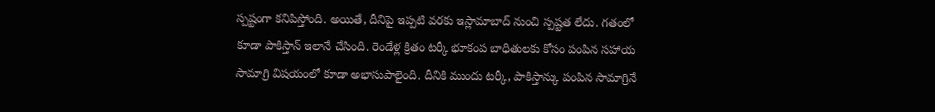స్పష్టంగా కనిపిస్తోంది. అయితే, దీనిపై ఇప్పటి వరకు ఇస్లామాబాద్ నుంచి స్పష్టత లేదు. గతంలో కూడా పాకిస్తాన్ ఇలానే చేసింది. రెండేళ్ల క్రితం టర్కీ భూకంప బాధితులకు కోసం పంపిన సహాయ సామాగ్రి విషయంలో కూడా అభాసుపాలైంది. దీనికి ముందు టర్కీ, పాకిస్తాన్కు పంపిన సామాగ్రినే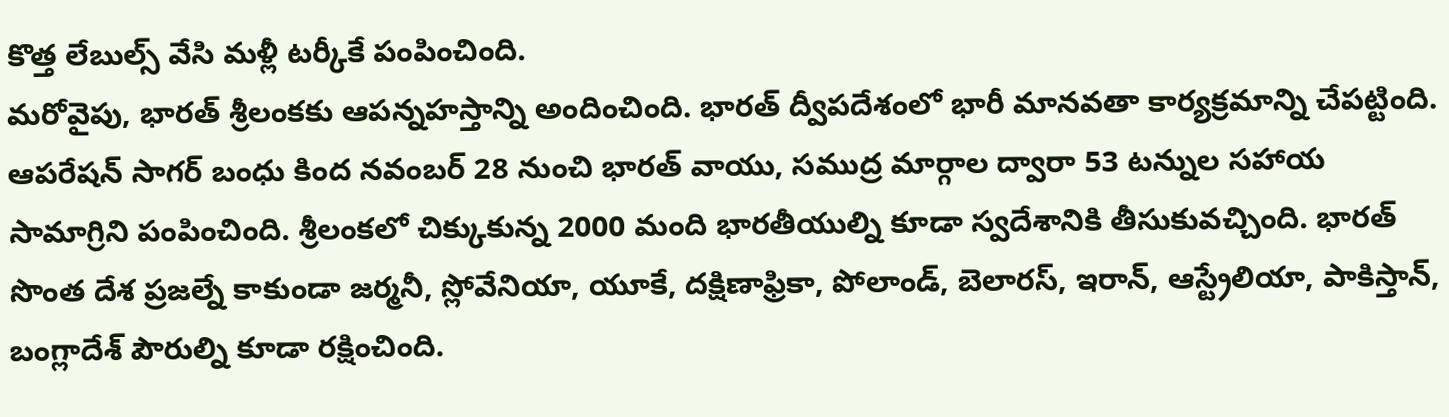కొత్త లేబుల్స్ వేసి మళ్లీ టర్కీకే పంపించింది.
మరోవైపు, భారత్ శ్రీలంకకు ఆపన్నహస్తాన్ని అందించింది. భారత్ ద్వీపదేశంలో భారీ మానవతా కార్యక్రమాన్ని చేపట్టింది. ఆపరేషన్ సాగర్ బంధు కింద నవంబర్ 28 నుంచి భారత్ వాయు, సముద్ర మార్గాల ద్వారా 53 టన్నుల సహాయ సామాగ్రిని పంపించింది. శ్రీలంకలో చిక్కుకున్న 2000 మంది భారతీయుల్ని కూడా స్వదేశానికి తీసుకువచ్చింది. భారత్ సొంత దేశ ప్రజల్నే కాకుండా జర్మనీ, స్లోవేనియా, యూకే, దక్షిణాఫ్రికా, పోలాండ్, బెలారస్, ఇరాన్, ఆస్ట్రేలియా, పాకిస్తాన్, బంగ్లాదేశ్ పౌరుల్ని కూడా రక్షించింది.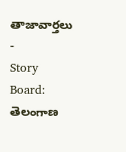తాజావార్తలు
-
Story Board: తెలంగాణ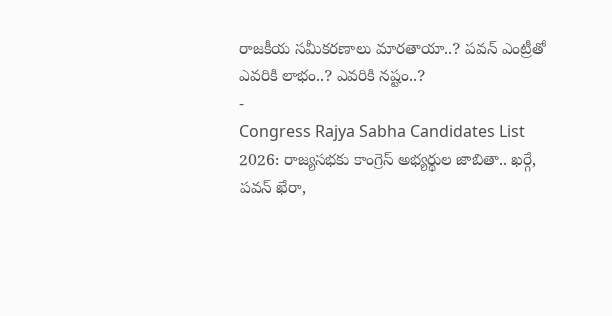రాజకీయ సమీకరణాలు మారతాయా..? పవన్ ఎంట్రీతో ఎవరికి లాభం..? ఎవరికి నష్టం..?
-
Congress Rajya Sabha Candidates List 2026: రాజ్యసభకు కాంగ్రెస్ అభ్యర్థుల జాబితా.. ఖర్గే, పవన్ ఖేరా,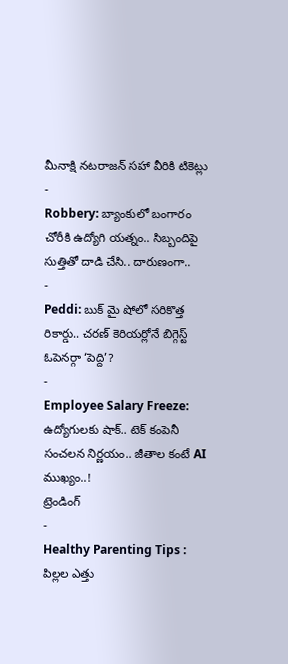మీనాక్షి నటరాజన్ సహా వీరికి టికెట్లు
-
Robbery: బ్యాంకులో బంగారం చోరీకి ఉద్యోగి యత్నం.. సిబ్బందిపై సుత్తితో దాడి చేసి.. దారుణంగా..
-
Peddi: బుక్ మై షోలో సరికొత్త రికార్డు.. చరణ్ కెరియర్లోనే బిగ్గెస్ట్ ఓపెనర్గా ‘పెద్ది’?
-
Employee Salary Freeze: ఉద్యోగులకు షాక్.. టెక్ కంపెనీ సంచలన నిర్ణయం.. జీతాల కంటే AI ముఖ్యం..!
ట్రెండింగ్
-
Healthy Parenting Tips : పిల్లల ఎత్తు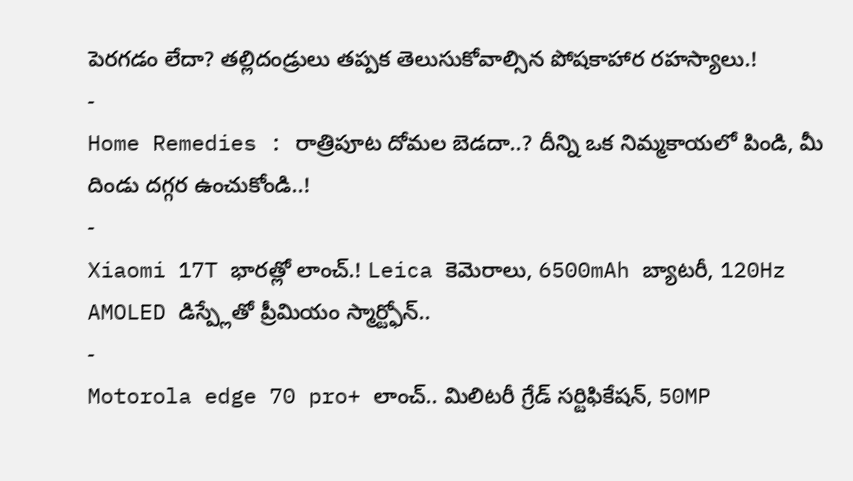పెరగడం లేదా? తల్లిదండ్రులు తప్పక తెలుసుకోవాల్సిన పోషకాహార రహస్యాలు.!
-
Home Remedies : రాత్రిపూట దోమల బెడదా..? దీన్ని ఒక నిమ్మకాయలో పిండి, మీ దిండు దగ్గర ఉంచుకోండి..!
-
Xiaomi 17T భారత్లో లాంచ్.! Leica కెమెరాలు, 6500mAh బ్యాటరీ, 120Hz AMOLED డిస్ప్లేతో ప్రీమియం స్మార్ట్ఫోన్..
-
Motorola edge 70 pro+ లాంచ్.. మిలిటరీ గ్రేడ్ సర్టిఫికేషన్, 50MP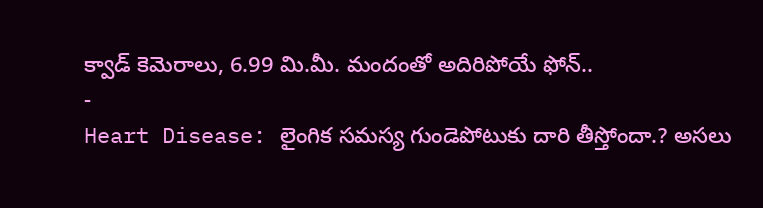క్వాడ్ కెమెరాలు, 6.99 మి.మీ. మందంతో అదిరిపోయే ఫోన్..
-
Heart Disease: లైంగిక సమస్య గుండెపోటుకు దారి తీస్తోందా.? అసలు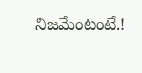నిజమేంటంటే.!